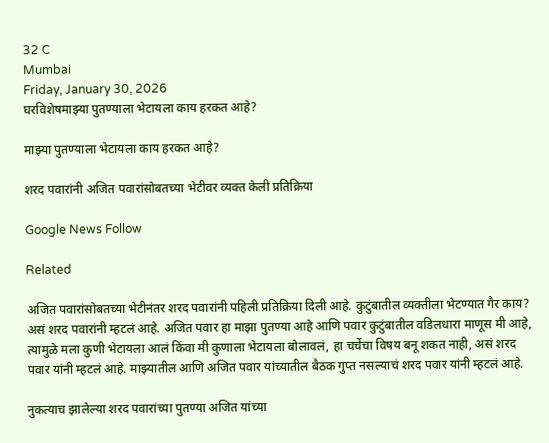32 C
Mumbai
Friday, January 30, 2026
घरविशेषमाझ्या पुतण्याला भेटायला काय हरकत आहे?

माझ्या पुतण्याला भेटायला काय हरकत आहे?

शरद पवारांनी अजित पवारांसोबतच्या भेटीवर व्यक्त केली प्रतिक्रिया

Google News Follow

Related

अजित पवारांसोबतच्या भेटीनंतर शरद पवारांनी पहिली प्रतिक्रिया दिली आहे. कुटुंबातील व्यक्तीला भेटण्यात गैर काय? असं शरद पवारांनी म्हटलं आहे. अजित पवार हा माझा पुतण्या आहे आणि पवार कुटुंबातील वडिलधारा माणूस मी आहे, त्यामुळे मला कुणी भेटायला आलं किंवा मी कुणाला भेटायला बोलावलं, हा चर्चेचा विषय बनू शकत नाही, असं शरद पवार यांनी म्हटलं आहे. माझ्यातील आणि अजित पवार यांच्यातील बैठक गुप्त नसल्याचं शरद पवार यांनी म्हटलं आहे.

नुकत्याच झालेल्या शरद पवारांच्या पुतण्या अजित यांच्या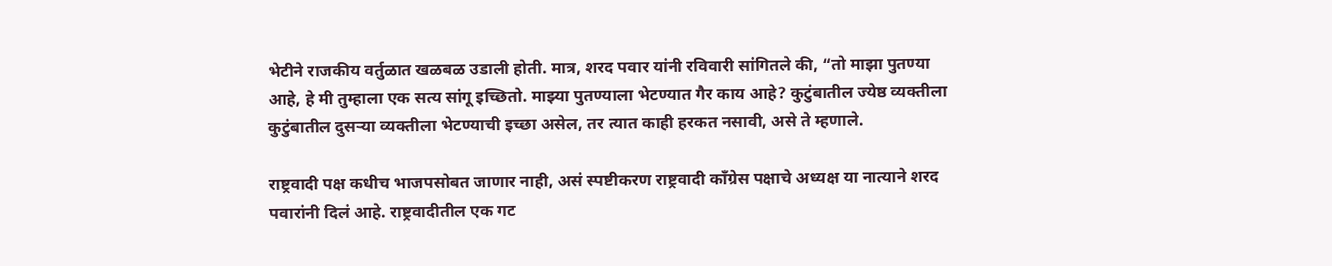भेटीने राजकीय वर्तुळात खळबळ उडाली होती. मात्र, शरद पवार यांनी रविवारी सांगितले की, “तो माझा पुतण्या आहे, हे मी तुम्हाला एक सत्य सांगू इच्छितो. माझ्या पुतण्याला भेटण्यात गैर काय आहे? कुटुंबातील ज्येष्ठ व्यक्तीला कुटुंबातील दुसऱ्या व्यक्तीला भेटण्याची इच्छा असेल, तर त्यात काही हरकत नसावी, असे ते म्हणाले.

राष्ट्रवादी पक्ष कधीच भाजपसोबत जाणार नाही, असं स्पष्टीकरण राष्ट्रवादी काँग्रेस पक्षाचे अध्यक्ष या नात्याने शरद पवारांनी दिलं आहे. राष्ट्रवादीतील एक गट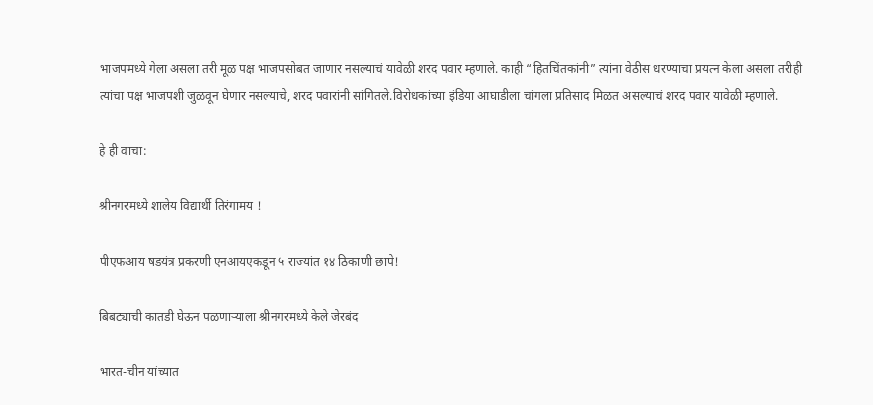भाजपमध्ये गेला असला तरी मूळ पक्ष भाजपसोबत जाणार नसल्याचं यावेळी शरद पवार म्हणाले. काही “हितचिंतकांनी” त्यांना वेठीस धरण्याचा प्रयत्न केला असला तरीही त्यांचा पक्ष भाजपशी जुळवून घेणार नसल्याचे, शरद पवारांनी सांगितले.विरोधकांच्या इंडिया आघाडीला चांगला प्रतिसाद मिळत असल्याचं शरद पवार यावेळी म्हणाले.

हे ही वाचा:

श्रीनगरमध्ये शालेय विद्यार्थी तिरंगामय !

पीएफआय षडयंत्र प्रकरणी एनआयएकडून ५ राज्यांत १४ ठिकाणी छापे!

बिबट्याची कातडी घेऊन पळणाऱ्याला श्रीनगरमध्ये केले जेरबंद

भारत-चीन यांच्यात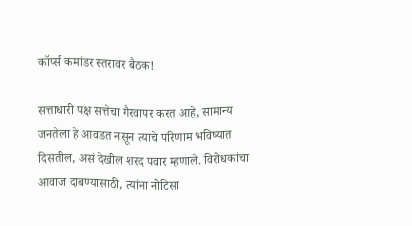कॉर्प्स कमांडर स्तरावर बैठक!

सत्ताधारी पक्ष सत्तेचा गैरवापर करत आहे, सामान्य जनतेला हे आवडत नसून त्याचे परिणाम भविष्यात दिसतील, असं देखील शरद पवार म्हणाले. विरोधकांचा आवाज दाबण्यासाठी, त्यांना नोटिसा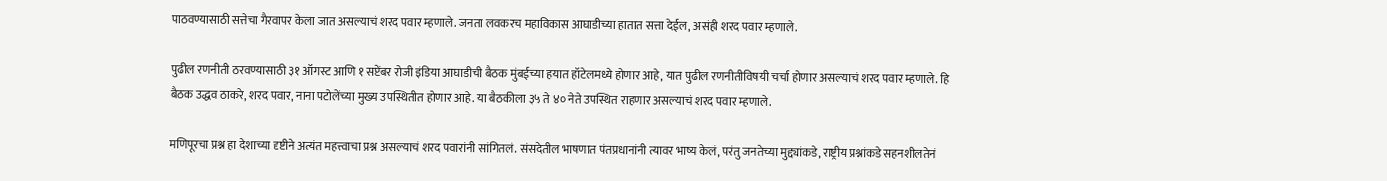पाठवण्यासाठी सत्तेचा गैरवापर केला जात असल्याचं शरद पवार म्हणाले. जनता लवकरच महाविकास आघाडीच्या हातात सत्ता देईल, असंही शरद पवार म्हणाले.

पुढील रणनीती ठरवण्यासाठी ३१ ऑगस्ट आणि १ सप्टेंबर रोजी इंडिया आघाडीची बैठक मुंबईच्या हयात हॉटेलमध्ये होणार आहे, यात पुढील रणनीतीविषयी चर्चा होणार असल्याचं शरद पवार म्हणाले. हि बैठक उद्धव ठाकरे, शरद पवार, नाना पटोलेंच्या मुख्य उपस्थितीत होणार आहे. या बैठकीला ३५ ते ४० नेते उपस्थित राहणार असल्याचं शरद पवार म्हणाले.

मणिपूरचा प्रश्न हा देशाच्या दृष्टीने अत्यंत महत्त्वाचा प्रश्न असल्याचं शरद पवारांनी सांगितलं. संसदेतील भाषणात पंतप्रधानांनी त्यावर भाष्य केलं, परंतु जनतेच्या मुद्द्यांकडे, राष्ट्रीय प्रश्नांकडे सहनशीलतेनं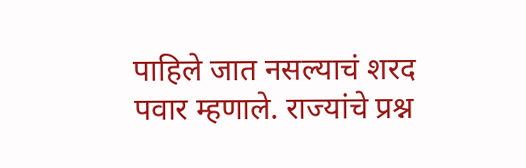पाहिले जात नसल्याचं शरद पवार म्हणाले. राज्यांचे प्रश्न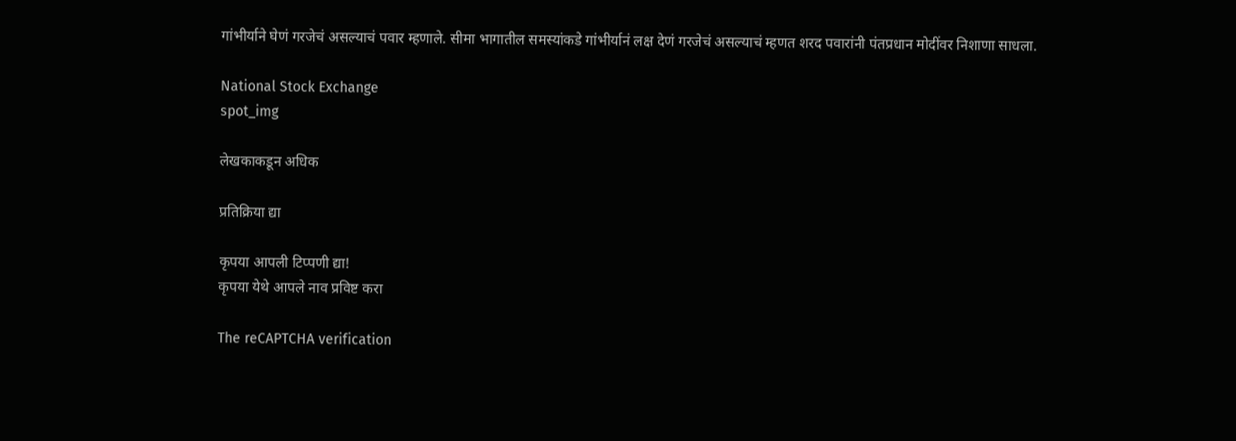गांभीर्याने घेणं गरजेचं असल्याचं पवार म्हणाले. सीमा भागातील समस्यांकडे गांभीर्यानं लक्ष देणं गरजेचं असल्याचं म्हणत शरद पवारांनी पंतप्रधान मोदींवर निशाणा साधला.

National Stock Exchange
spot_img

लेखकाकडून अधिक

प्रतिक्रिया द्या

कृपया आपली टिप्पणी द्या!
कृपया येथे आपले नाव प्रविष्ट करा

The reCAPTCHA verification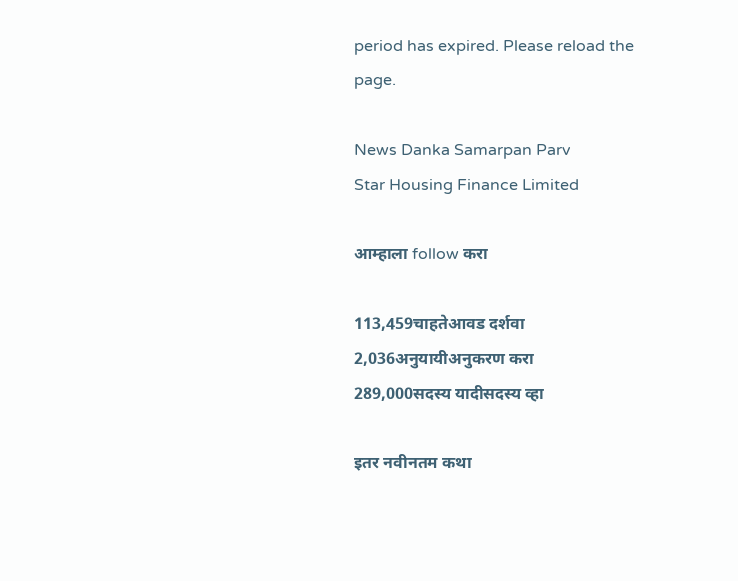period has expired. Please reload the page.

News Danka Samarpan Parv
Star Housing Finance Limited

आम्हाला follow करा

113,459चाहतेआवड दर्शवा
2,036अनुयायीअनुकरण करा
289,000सदस्य यादीसदस्य व्हा

इतर नवीनतम कथा